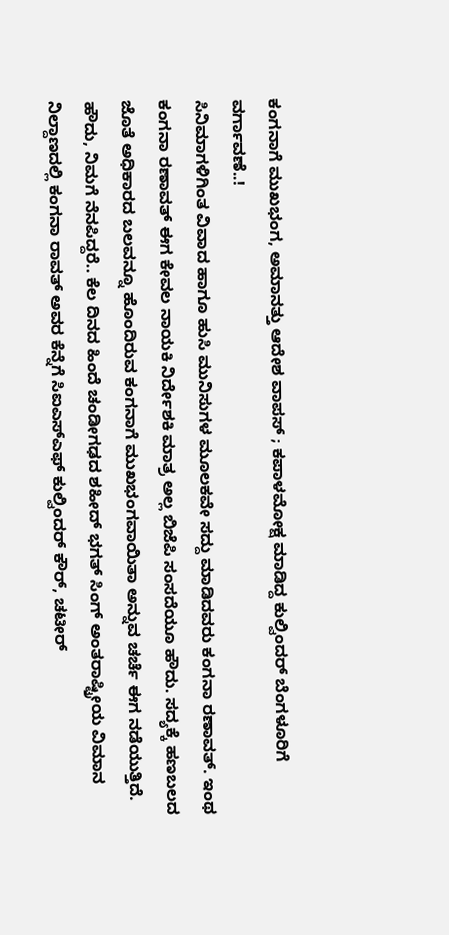ಕಂಗನಾಗೆ ಮುಖಭಂಗ, ಅಮಾನತ್ತು ಆದೇಶ ವಾಪಸ್ ; ಕಪಾಳಮೋಕ್ಷ ಮಾಡಿದ್ದ ಕುಲ್ವಿಂದರ್ ಬೆಂಗಳೂರಿಗೆ ವರ್ಗಾವಣೆ..!
ಸಿನಿಮಾಗಳಿಗಿಂತ ವಿವಾದ ಹಾಗೂ ಹುಸಿ ಮುನಿಸುಗಳ ಮೂಲಕವೇ ಸದ್ದು ಮಾಡಿದವರು ಕಂಗನಾ ರಣಾವತ್. ಇಂಥ ಕಂಗನಾ ರಣಾವತ್ ಈಗ ಕೇವಲ ನಾಯಕಿ ನಿರ್ದೇಶಕಿ ಮಾತ್ರ ಅಲ್ಲ ಬಿಜೆಪಿ ಸಂಸದೆಯೂ ಹೌದು. ಸದ್ಯಕ್ಕೆ ಹಣಬಲದ ಜೊತೆ ಅಧಿಕಾರದ ಬಲವನ್ನೂ ಹೊಂದಿರುವ ಕಂಗನಾಗೆ ಮುಖಭಂಗವಾಯಿತಾ ಅನ್ನುವ ಚರ್ಚೆ ಈಗ ನಡೆಯುತ್ತಿದೆ.
ಹೌದು, ನಿಮಗೆ ನೆನಪಿದ್ದರೆ.. ಕೆಲ ದಿನದ ಹಿಂದೆ ಚಂಡೀಗಢದ ಶಹೀದ್ ಭಗತ್ ಸಿಂಗ್ ಅಂತರಾಷ್ಟ್ರೀಯ ವಿಮಾನ ನಿಲ್ದಾಣದಲ್ಲಿ ಕಂಗನಾ ರಾವತ್ ಅವರ ಕೆನ್ನೆಗೆ ಸಿಐಎಸ್ಎಫ್ ಕುಲ್ವಿಂದರ್ ಕೌರ್, ಚಟೀರ್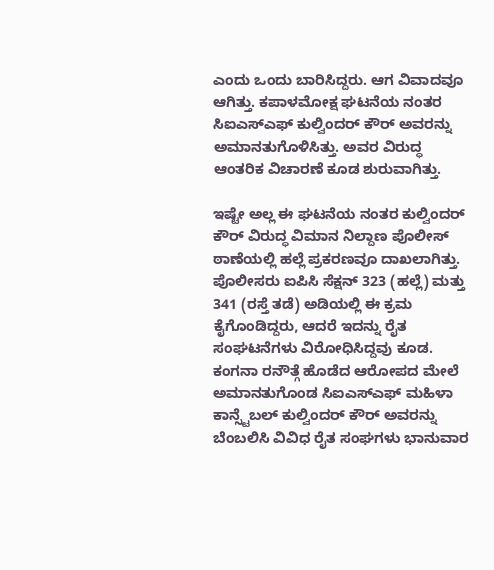ಎಂದು ಒಂದು ಬಾರಿಸಿದ್ದರು. ಆಗ ವಿವಾದವೂ ಆಗಿತ್ತು. ಕಪಾಳಮೋಕ್ಷ ಘಟನೆಯ ನಂತರ ಸಿಐಎಸ್ಎಫ್ ಕುಲ್ವಿಂದರ್ ಕೌರ್ ಅವರನ್ನು ಅಮಾನತುಗೊಳಿಸಿತ್ತು. ಅವರ ವಿರುದ್ಧ ಆಂತರಿಕ ವಿಚಾರಣೆ ಕೂಡ ಶುರುವಾಗಿತ್ತು.

ಇಷ್ಟೇ ಅಲ್ಲ ಈ ಘಟನೆಯ ನಂತರ ಕುಲ್ವಿಂದರ್ ಕೌರ್ ವಿರುದ್ಧ ವಿಮಾನ ನಿಲ್ದಾಣ ಪೊಲೀಸ್ ಠಾಣೆಯಲ್ಲಿ ಹಲ್ಲೆ ಪ್ರಕರಣವೂ ದಾಖಲಾಗಿತ್ತು. ಪೊಲೀಸರು ಐಪಿಸಿ ಸೆಕ್ಷನ್ 323 (ಹಲ್ಲೆ) ಮತ್ತು 341 (ರಸ್ತೆ ತಡೆ) ಅಡಿಯಲ್ಲಿ ಈ ಕ್ರಮ ಕೈಗೊಂಡಿದ್ದರು, ಆದರೆ ಇದನ್ನು ರೈತ ಸಂಘಟನೆಗಳು ವಿರೋಧಿಸಿದ್ದವು ಕೂಡ. ಕಂಗನಾ ರನೌತ್ಗೆ ಹೊಡೆದ ಆರೋಪದ ಮೇಲೆ ಅಮಾನತುಗೊಂಡ ಸಿಐಎಸ್ಎಫ್ ಮಹಿಳಾ ಕಾನ್ಸ್ಟೆಬಲ್ ಕುಲ್ವಿಂದರ್ ಕೌರ್ ಅವರನ್ನು ಬೆಂಬಲಿಸಿ ವಿವಿಧ ರೈತ ಸಂಘಗಳು ಭಾನುವಾರ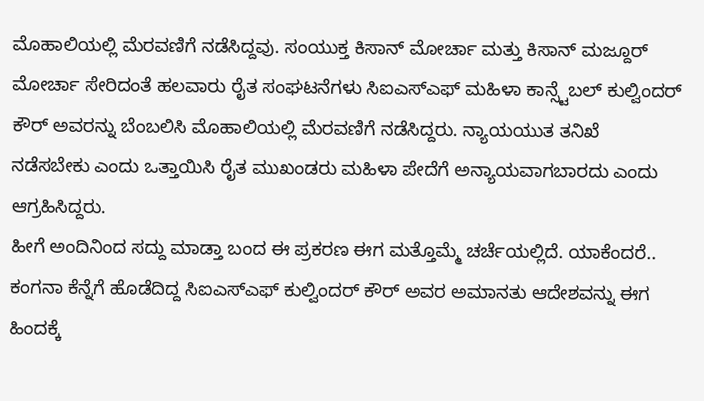ಮೊಹಾಲಿಯಲ್ಲಿ ಮೆರವಣಿಗೆ ನಡೆಸಿದ್ದವು. ಸಂಯುಕ್ತ ಕಿಸಾನ್ ಮೋರ್ಚಾ ಮತ್ತು ಕಿಸಾನ್ ಮಜ್ದೂರ್ ಮೋರ್ಚಾ ಸೇರಿದಂತೆ ಹಲವಾರು ರೈತ ಸಂಘಟನೆಗಳು ಸಿಐಎಸ್ಎಫ್ ಮಹಿಳಾ ಕಾನ್ಸ್ಟೆಬಲ್ ಕುಲ್ವಿಂದರ್ ಕೌರ್ ಅವರನ್ನು ಬೆಂಬಲಿಸಿ ಮೊಹಾಲಿಯಲ್ಲಿ ಮೆರವಣಿಗೆ ನಡೆಸಿದ್ದರು. ನ್ಯಾಯಯುತ ತನಿಖೆ ನಡೆಸಬೇಕು ಎಂದು ಒತ್ತಾಯಿಸಿ ರೈತ ಮುಖಂಡರು ಮಹಿಳಾ ಪೇದೆಗೆ ಅನ್ಯಾಯವಾಗಬಾರದು ಎಂದು ಆಗ್ರಹಿಸಿದ್ದರು.
ಹೀಗೆ ಅಂದಿನಿಂದ ಸದ್ದು ಮಾಡ್ತಾ ಬಂದ ಈ ಪ್ರಕರಣ ಈಗ ಮತ್ತೊಮ್ಮೆ ಚರ್ಚೆಯಲ್ಲಿದೆ. ಯಾಕೆಂದರೆ.. ಕಂಗನಾ ಕೆನ್ನೆಗೆ ಹೊಡೆದಿದ್ದ ಸಿಐಎಸ್ಎಫ್ ಕುಲ್ವಿಂದರ್ ಕೌರ್ ಅವರ ಅಮಾನತು ಆದೇಶವನ್ನು ಈಗ ಹಿಂದಕ್ಕೆ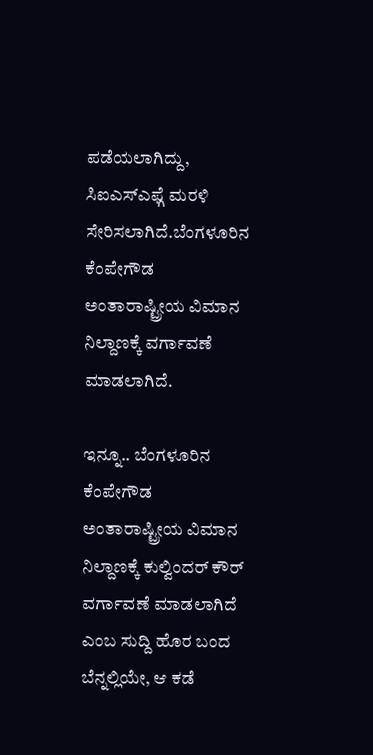ಪಡೆಯಲಾಗಿದ್ದು, ಸಿಐಎಸ್ಎಫ್ಗೆ ಮರಳಿ ಸೇರಿಸಲಾಗಿದೆ.ಬೆಂಗಳೂರಿನ ಕೆಂಪೇಗೌಡ ಅಂತಾರಾಷ್ಟ್ರೀಯ ವಿಮಾನ ನಿಲ್ದಾಣಕ್ಕೆ ವರ್ಗಾವಣೆ ಮಾಡಲಾಗಿದೆ.

ಇನ್ನೂ.. ಬೆಂಗಳೂರಿನ ಕೆಂಪೇಗೌಡ ಅಂತಾರಾಷ್ಟ್ರೀಯ ವಿಮಾನ ನಿಲ್ದಾಣಕ್ಕೆ ಕುಲ್ವಿಂದರ್ ಕೌರ್ ವರ್ಗಾವಣೆ ಮಾಡಲಾಗಿದೆ ಎಂಬ ಸುದ್ದಿ ಹೊರ ಬಂದ ಬೆನ್ನಲ್ಲಿಯೇ, ಆ ಕಡೆ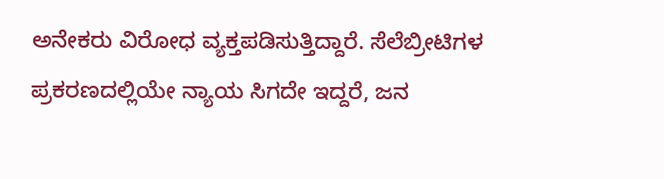ಅನೇಕರು ವಿರೋಧ ವ್ಯಕ್ತಪಡಿಸುತ್ತಿದ್ದಾರೆ. ಸೆಲೆಬ್ರೀಟಿಗಳ ಪ್ರಕರಣದಲ್ಲಿಯೇ ನ್ಯಾಯ ಸಿಗದೇ ಇದ್ದರೆ, ಜನ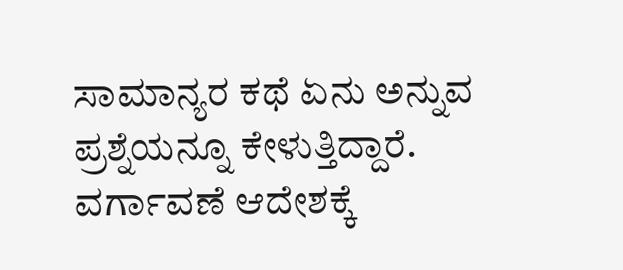ಸಾಮಾನ್ಯರ ಕಥೆ ಏನು ಅನ್ನುವ ಪ್ರಶ್ನೆಯನ್ನೂ ಕೇಳುತ್ತಿದ್ದಾರೆ. ವರ್ಗಾವಣೆ ಆದೇಶಕ್ಕೆ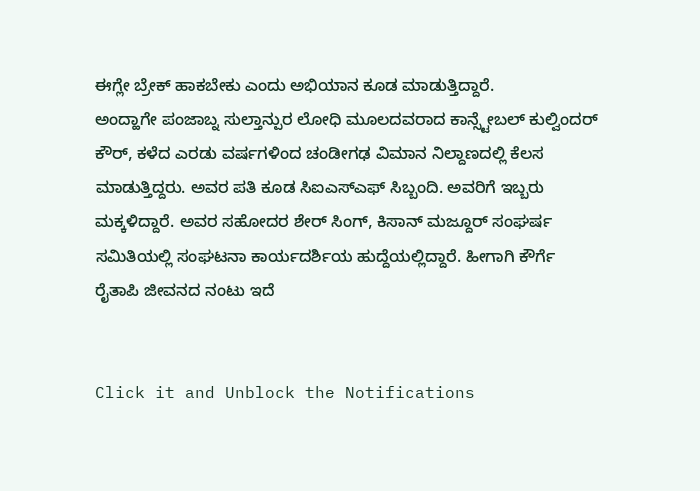ಈಗ್ಲೇ ಬ್ರೇಕ್ ಹಾಕಬೇಕು ಎಂದು ಅಭಿಯಾನ ಕೂಡ ಮಾಡುತ್ತಿದ್ದಾರೆ.
ಅಂದ್ಹಾಗೇ ಪಂಜಾಬ್ನ ಸುಲ್ತಾನ್ಪುರ ಲೋಧಿ ಮೂಲದವರಾದ ಕಾನ್ಸ್ಟೇಬಲ್ ಕುಲ್ವಿಂದರ್ ಕೌರ್, ಕಳೆದ ಎರಡು ವರ್ಷಗಳಿಂದ ಚಂಡೀಗಢ ವಿಮಾನ ನಿಲ್ದಾಣದಲ್ಲಿ ಕೆಲಸ ಮಾಡುತ್ತಿದ್ದರು. ಅವರ ಪತಿ ಕೂಡ ಸಿಐಎಸ್ಎಫ್ ಸಿಬ್ಬಂದಿ. ಅವರಿಗೆ ಇಬ್ಬರು ಮಕ್ಕಳಿದ್ದಾರೆ. ಅವರ ಸಹೋದರ ಶೇರ್ ಸಿಂಗ್, ಕಿಸಾನ್ ಮಜ್ದೂರ್ ಸಂಘರ್ಷ ಸಮಿತಿಯಲ್ಲಿ ಸಂಘಟನಾ ಕಾರ್ಯದರ್ಶಿಯ ಹುದ್ದೆಯಲ್ಲಿದ್ದಾರೆ. ಹೀಗಾಗಿ ಕೌರ್ಗೆ ರೈತಾಪಿ ಜೀವನದ ನಂಟು ಇದೆ


Click it and Unblock the Notifications